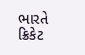ભારતે ક્રિકેટ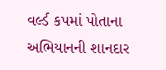વર્લ્ડ કપમાં પોતાના અભિયાનની શાનદાર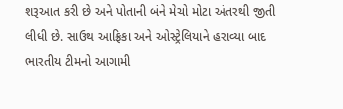શરૂઆત કરી છે અને પોતાની બંને મેચો મોટા અંતરથી જીતી લીધી છે. સાઉથ આફ્રિકા અને ઓસ્ટ્રેલિયાને હરાવ્યા બાદ ભારતીય ટીમનો આગામી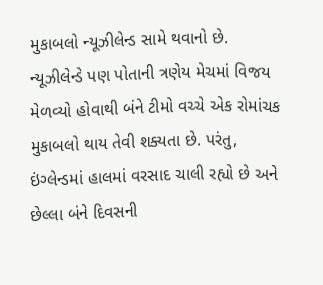મુકાબલો ન્યૂઝીલેન્ડ સામે થવાનો છે. ન્યૂઝીલેન્ડે પણ પોતાની ત્રણેય મેચમાં વિજય મેળવ્યો હોવાથી બંને ટીમો વચ્ચે એક રોમાંચક મુકાબલો થાય તેવી શક્યતા છે. પરંતુ, ઇંગ્લેન્ડમાં હાલમાં વરસાદ ચાલી રહ્યો છે અને છેલ્લા બંને દિવસની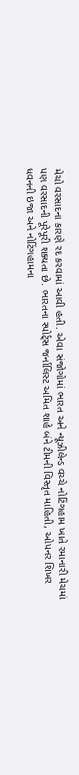મેચો વરસાદના કારણે રદ કરવામાં આવી હતી. એવા સંજોગોમાં ભારત અને ન્યૂઝીલેન્ડ વચ્ચે નોટિંગહામ ખાતે રમાનારી મેચમાં પણ વરસાદની પૂરેપૂરી શક્યતા છે. ભારતના સ્પોર્ટ્સ જર્નાલિસ્ટ અમિત શાહે બંને ટીમની વિસ્તૃત માહિતી, ઓપનર શિખર ધવનની ઇજા અને નોટિંગહામના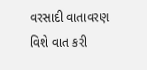વરસાદી વાતાવરણ વિશે વાત કરી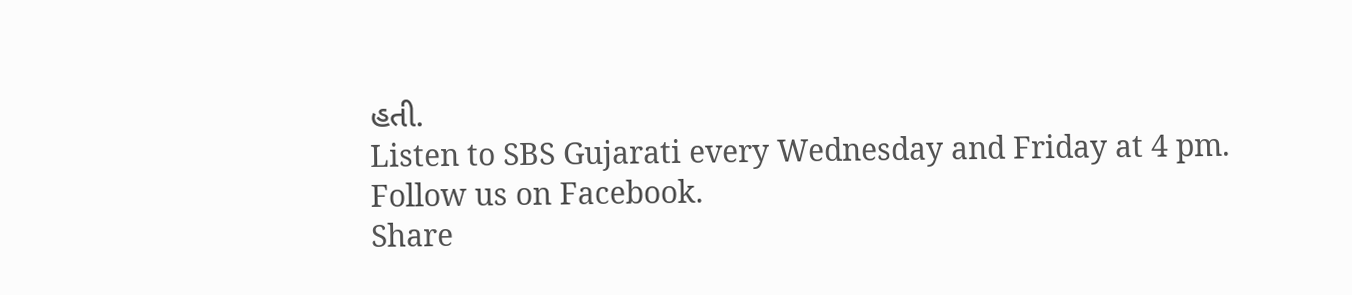હતી.
Listen to SBS Gujarati every Wednesday and Friday at 4 pm.
Follow us on Facebook.
Share